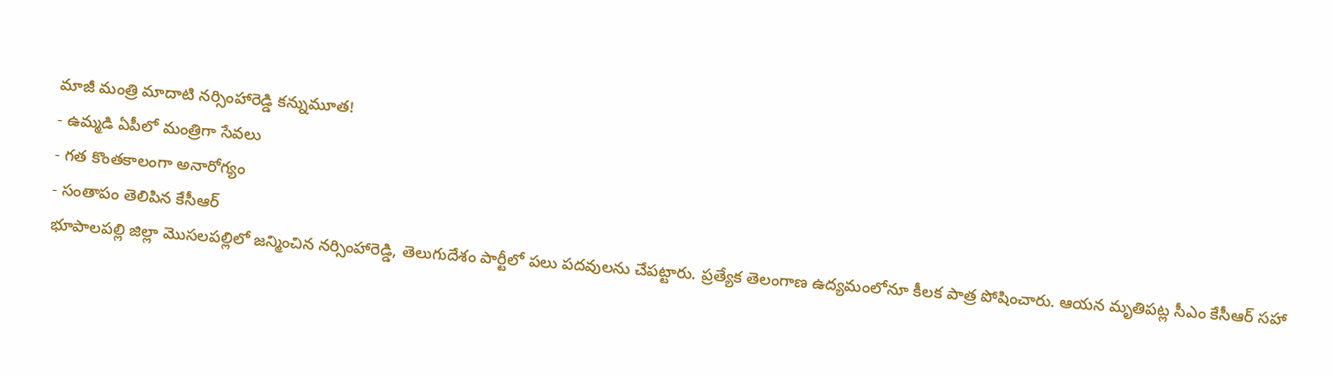మాజీ మంత్రి మాదాటి నర్సింహారెడ్డి కన్నుమూత!
- ఉమ్మడి ఏపీలో మంత్రిగా సేవలు
- గత కొంతకాలంగా అనారోగ్యం
- సంతాపం తెలిపిన కేసీఆర్
భూపాలపల్లి జిల్లా మొసలపల్లిలో జన్మించిన నర్సింహారెడ్డి, తెలుగుదేశం పార్టీలో పలు పదవులను చేపట్టారు. ప్రత్యేక తెలంగాణ ఉద్యమంలోనూ కీలక పాత్ర పోషించారు. ఆయన మృతిపట్ల సీఎం కేసీఆర్ సహా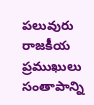పలువురు రాజకీయ ప్రముఖులు సంతాపాన్ని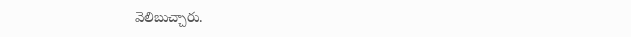వెలిబుచ్చారు.